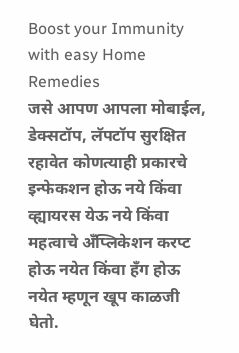Boost your Immunity with easy Home Remedies
जसे आपण आपला मोबाईल, डेक्सटॉप, लॅपटॉप सुरक्षित रहावेत कोणत्याही प्रकारचे इन्फेकशन होऊ नये किंवा व्ह्यायरस येऊ नये किंवा महत्वाचे अँप्लिकेशन करप्ट होऊ नयेत किंवा हँग होऊ नयेत म्हणून खूप काळजी घेतो.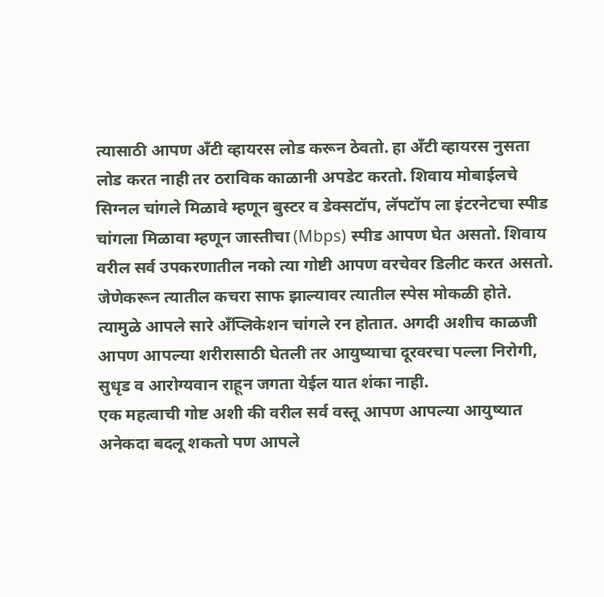त्यासाठी आपण अँटी व्हायरस लोड करून ठेवतो. हा अँटी व्हायरस नुसता लोड करत नाही तर ठराविक काळानी अपडेट करतो. शिवाय मोबाईलचे सिग्नल चांगले मिळावे म्हणून बुस्टर व डेक्सटॉप, लॅपटॉप ला इंटरनेटचा स्पीड चांगला मिळावा म्हणून जास्तीचा (Mbps) स्पीड आपण घेत असतो. शिवाय वरील सर्व उपकरणातील नको त्या गोष्टी आपण वरचेवर डिलीट करत असतो. जेणेकरून त्यातील कचरा साफ झाल्यावर त्यातील स्पेस मोकळी होते. त्यामुळे आपले सारे अँप्लिकेशन चांगले रन होतात. अगदी अशीच काळजी आपण आपल्या शरीरासाठी घेतली तर आयुष्याचा दूरवरचा पल्ला निरोगी, सुधृड व आरोग्यवान राहून जगता येईल यात शंका नाही.
एक महत्वाची गोष्ट अशी की वरील सर्व वस्तू आपण आपल्या आयुष्यात अनेकदा बदलू शकतो पण आपले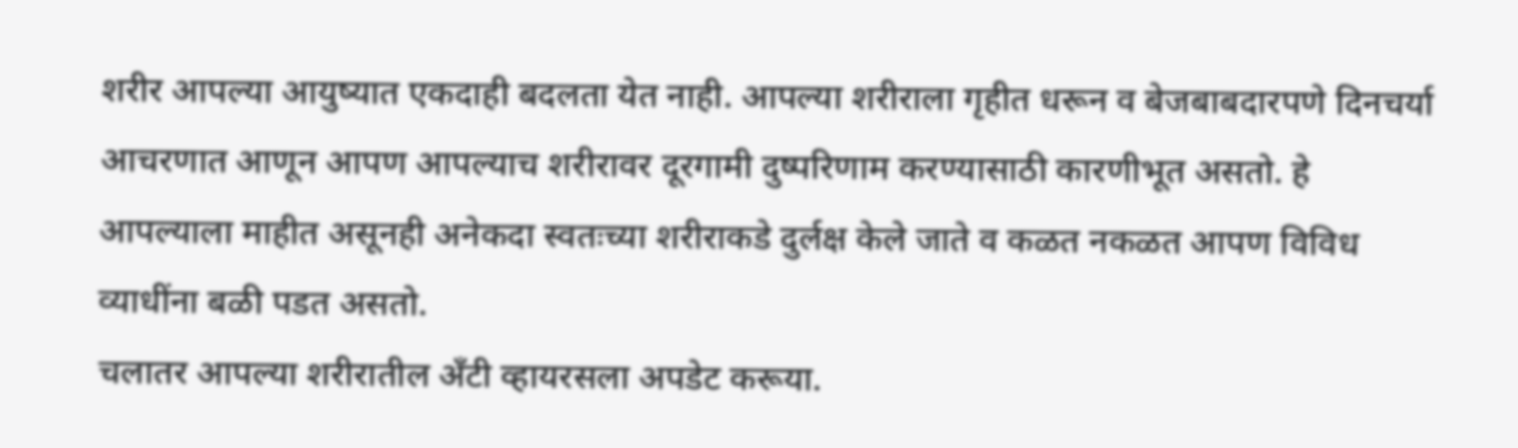शरीर आपल्या आयुष्यात एकदाही बदलता येत नाही. आपल्या शरीराला गृहीत धरून व बेजबाबदारपणे दिनचर्या आचरणात आणून आपण आपल्याच शरीरावर दूरगामी दुष्परिणाम करण्यासाठी कारणीभूत असतो. हे आपल्याला माहीत असूनही अनेकदा स्वतःच्या शरीराकडे दुर्लक्ष केले जाते व कळत नकळत आपण विविध व्याधींना बळी पडत असतो.
चलातर आपल्या शरीरातील अँटी व्हायरसला अपडेट करूया.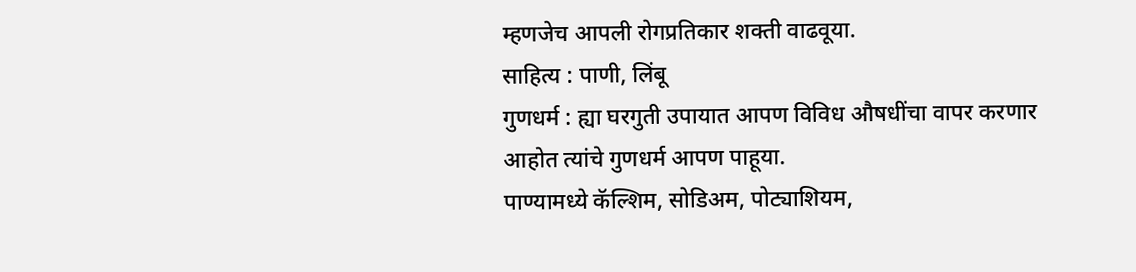म्हणजेच आपली रोगप्रतिकार शक्ती वाढवूया.
साहित्य : पाणी, लिंबू
गुणधर्म : ह्या घरगुती उपायात आपण विविध औषधींचा वापर करणार आहोत त्यांचे गुणधर्म आपण पाहूया.
पाण्यामध्ये कॅल्शिम, सोडिअम, पोट्याशियम,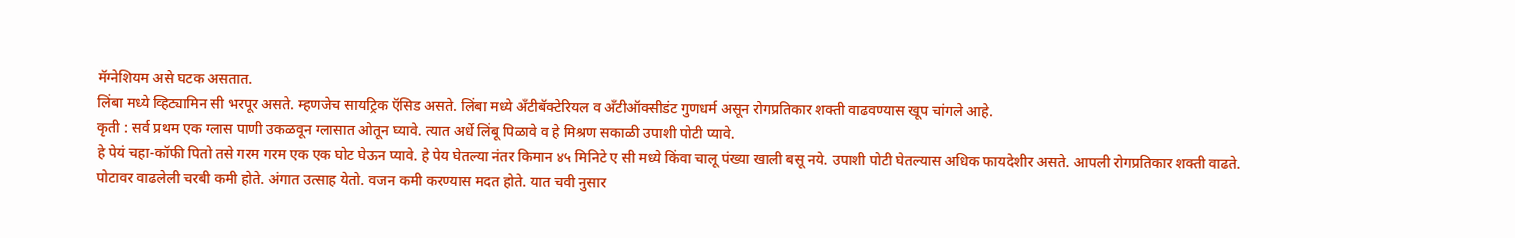मॅग्नेशियम असे घटक असतात.
लिंबा मध्ये व्हिट्यामिन सी भरपूर असते. म्हणजेच सायट्रिक ऍसिड असते. लिंबा मध्ये अँटीबॅक्टेरियल व अँटीऑक्सीडंट गुणधर्म असून रोगप्रतिकार शक्ती वाढवण्यास खूप चांगले आहे.
कृती : सर्व प्रथम एक ग्लास पाणी उकळवून ग्लासात ओतून घ्यावे. त्यात अर्धे लिंबू पिळावे व हे मिश्रण सकाळी उपाशी पोटी प्यावे.
हे पेयं चहा-कॉफी पितो तसे गरम गरम एक एक घोट घेऊन प्यावे. हे पेय घेतल्या नंतर किमान ४५ मिनिटे ए सी मध्ये किंवा चालू पंख्या खाली बसू नये. उपाशी पोटी घेतल्यास अधिक फायदेशीर असते. आपली रोगप्रतिकार शक्ती वाढते. पोटावर वाढलेली चरबी कमी होते. अंगात उत्साह येतो. वजन कमी करण्यास मदत होते. यात चवी नुसार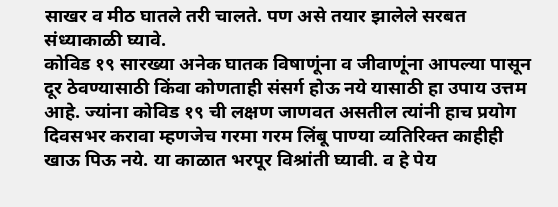साखर व मीठ घातले तरी चालते. पण असे तयार झालेले सरबत संध्याकाळी घ्यावे.
कोविड १९ सारख्या अनेक घातक विषाणूंना व जीवाणूंना आपल्या पासून दूर ठेवण्यासाठी किंवा कोणताही संसर्ग होऊ नये यासाठी हा उपाय उत्तम आहे. ज्यांना कोविड १९ ची लक्षण जाणवत असतील त्यांनी हाच प्रयोग दिवसभर करावा म्हणजेच गरमा गरम लिंबू पाण्या व्यतिरिक्त काहीही खाऊ पिऊ नये. या काळात भरपूर विश्रांती घ्यावी. व हे पेय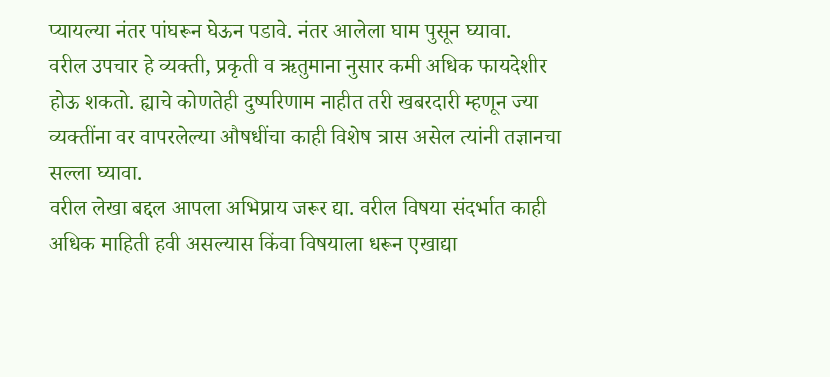प्यायल्या नंतर पांघरून घेऊन पडावे. नंतर आलेला घाम पुसून घ्यावा.
वरील उपचार हे व्यक्ती, प्रकृती व ऋतुमाना नुसार कमी अधिक फायदेशीर होऊ शकतो. ह्याचे कोणतेही दुष्परिणाम नाहीत तरी खबरदारी म्हणून ज्या व्यक्तींना वर वापरलेल्या औषधींचा काही विशेष त्रास असेल त्यांनी तज्ञानचा सल्ला घ्यावा.
वरील लेखा बद्दल आपला अभिप्राय जरूर द्या. वरील विषया संदर्भात काही अधिक माहिती हवी असल्यास किंवा विषयाला धरून एखाद्या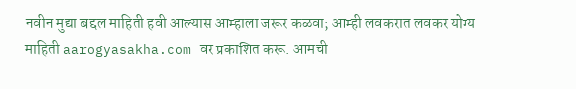नवीन मुद्या बद्दल माहिती हवी आल्यास आम्हाला जरूर कळवा; आम्ही लवकरात लवकर योग्य माहिती aarogyasakha.com वर प्रकाशित करू. आमची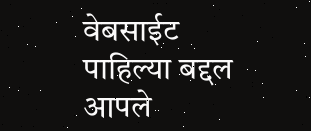वेबसाईट पाहिल्या बद्दल आपले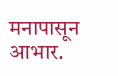मनापासून आभार.